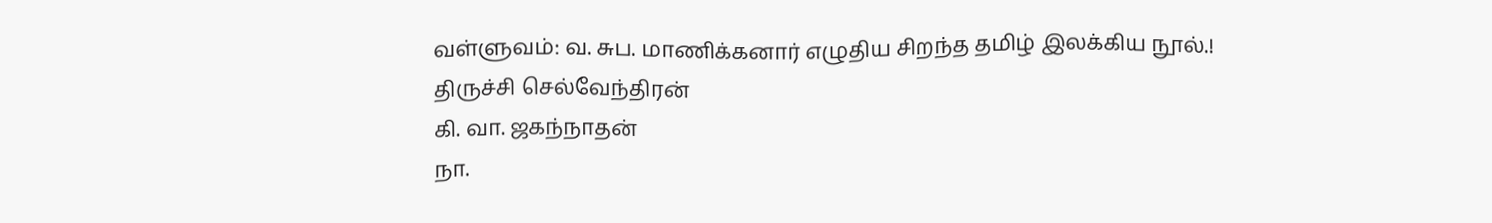வள்ளுவம்: வ. சுப. மாணிக்கனார் எழுதிய சிறந்த தமிழ் இலக்கிய நூல்.!
திருச்சி செல்வேந்திரன்
கி. வா. ஜகந்நாதன்
நா.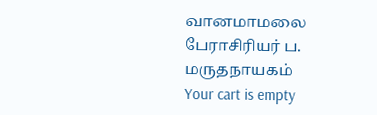வானமாமலை
பேராசிரியர் ப. மருதநாயகம்
Your cart is empty